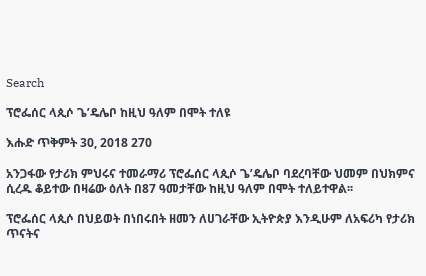Search

ፕሮፌሰር ላጲሶ ጌ’ዴሌቦ ከዚህ ዓለም በሞት ተለዩ

እሑድ ጥቅምት 30, 2018 270

አንጋፋው የታሪክ ምህሩና ተመራማሪ ፕሮፌሰር ላጲሶ ጌ’ዴሌቦ ባደረባቸው ህመም በህክምና ሲረዱ ቆይተው በዛሬው ዕለት በ87 ዓመታቸው ከዚህ ዓለም በሞት ተለይተዋል፡፡

ፕሮፌሰር ላጲሶ በህይወት በነበሩበት ዘመን ለሀገራቸው ኢትዮጵያ እንዲሁም ለአፍሪካ የታሪክ ጥናትና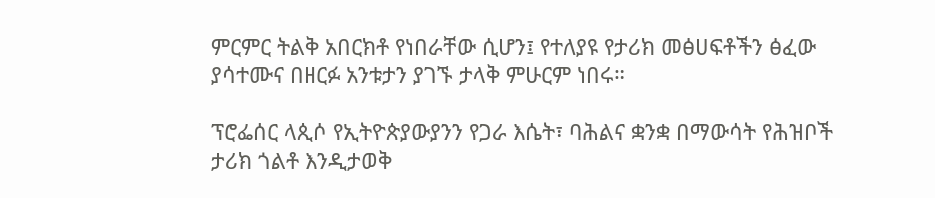ምርምር ትልቅ አበርክቶ የነበራቸው ሲሆን፤ የተለያዩ የታሪክ መፅሀፍቶችን ፅፈው ያሳተሙና በዘርፉ አንቱታን ያገኙ ታላቅ ምሁርም ነበሩ።

ፕሮፌሰር ላጲሶ የኢትዮጵያውያንን የጋራ እሴት፣ ባሕልና ቋንቋ በማውሳት የሕዝቦች ታሪክ ጎልቶ እንዲታወቅ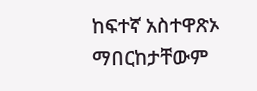ከፍተኛ አስተዋጽኦ ማበርከታቸውም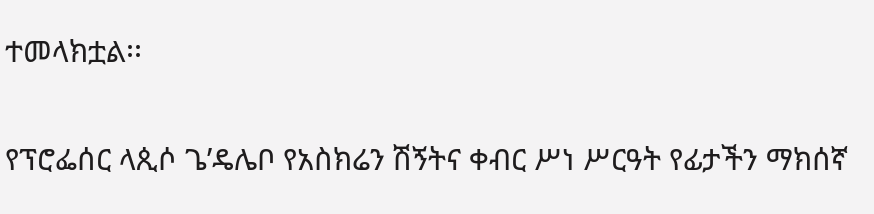ተመላክቷል፡፡

የፕሮፌሰር ላጲሶ ጌ’ዴሌቦ የአስክሬን ሽኝትና ቀብር ሥነ ሥርዓት የፊታችን ማክሰኛ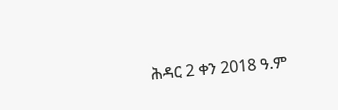ሕዳር 2 ቀን 2018 ዓ.ም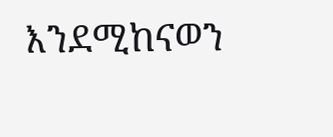እንደሚከናወን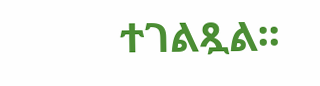ተገልጿል፡፡